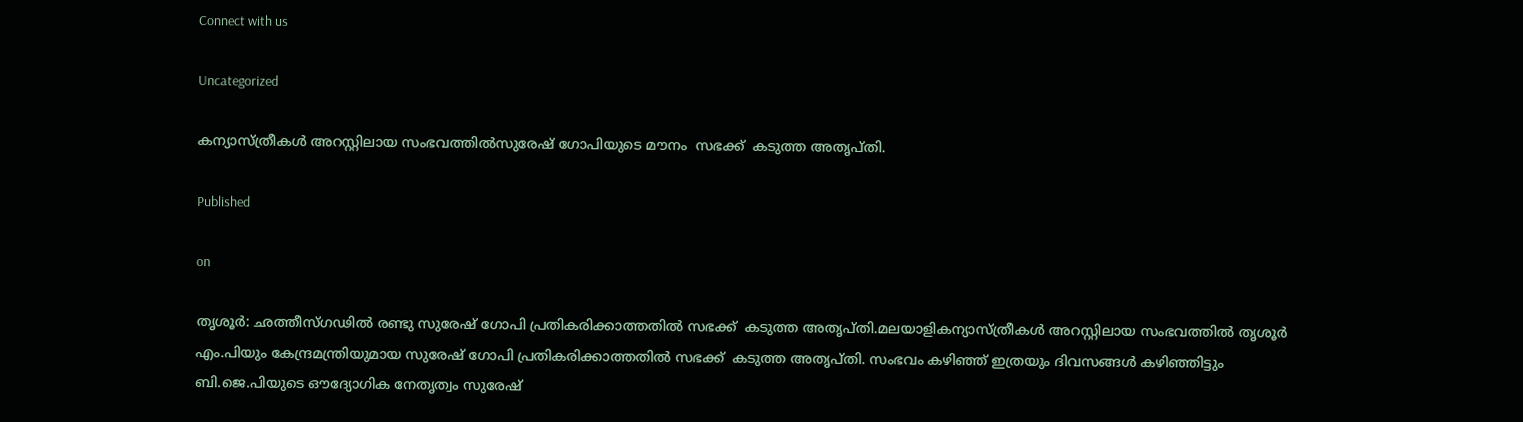Connect with us

Uncategorized

കന്യാസ്ത്രീകൾ അറസ്റ്റിലായ സംഭവത്തിൽസുരേഷ് ഗോപിയുടെ മൗനം  സഭക്ക്  കടുത്ത അതൃപ്തി.

Published

on

തൃശൂർ: ഛത്തീസ്ഗഢിൽ രണ്ടു സുരേഷ് ഗോപി പ്രതികരിക്കാത്തതിൽ സഭക്ക്  കടുത്ത അതൃപ്തി.മലയാളികന്യാസ്ത്രീകൾ അറസ്റ്റിലായ സംഭവത്തിൽ തൃശൂർ എം.പിയും കേന്ദ്രമന്ത്രിയുമായ സുരേഷ് ഗോപി പ്രതികരിക്കാത്തതിൽ സഭക്ക്  കടുത്ത അതൃപ്തി. സംഭവം കഴിഞ്ഞ് ഇത്രയും ദിവസങ്ങൾ കഴിഞ്ഞിട്ടും ബി.ജെ.പിയുടെ ഔദ്യോഗിക നേതൃത്വം സുരേഷ്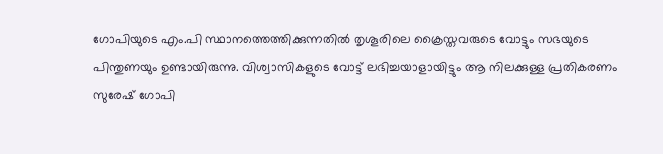ഗോപിയുടെ എം.പി സ്ഥാനത്തെത്തിക്കുന്നതിൽ തൃശൂരിലെ ക്രൈസ്തവരുടെ വോട്ടും സഭയുടെ പിന്തുണയും ഉണ്ടായിരുന്നു. വിശ്വാസികളുടെ വോട്ട് ലഭിച്ചയാളായിട്ടും ആ നിലക്കുള്ള പ്രതികരണം സുരേഷ് ഗോപി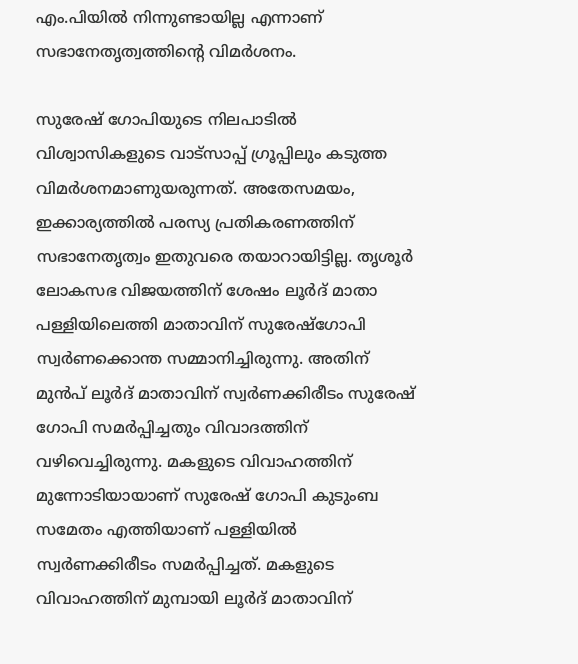എം.പിയിൽ നിന്നുണ്ടായില്ല എന്നാണ് സഭാനേതൃത്വത്തിന്‍റെ വിമർശനം.

സുരേഷ് ഗോപിയുടെ നിലപാടിൽ വിശ്വാസികളുടെ വാട്‌സാപ്പ് ഗ്രൂപ്പിലും കടുത്ത വിമർശനമാണുയരുന്നത്. അതേസമയം, ഇക്കാര്യത്തിൽ പരസ്യ പ്രതികരണത്തിന് സഭാനേതൃത്വം ഇതുവരെ തയാറായിട്ടില്ല. തൃശൂർ ലോകസഭ വിജയത്തിന് ശേഷം ലൂർദ് മാതാ പള്ളിയിലെത്തി മാതാവിന് സുരേഷ്ഗോപി സ്വർണക്കൊന്ത സമ്മാനിച്ചിരുന്നു. അതിന് മുൻപ് ലൂർദ് മാതാവിന് സ്വർണക്കിരീടം സുരേഷ് ഗോപി സമർപ്പിച്ചതും വിവാദത്തിന് വഴിവെച്ചിരുന്നു. മകളുടെ വിവാഹത്തിന് മുന്നോടിയായാണ് സുരേഷ് ഗോപി കുടുംബ സമേതം എത്തിയാണ് പള്ളിയിൽ സ്വർണക്കിരീടം സമർപ്പിച്ചത്. മകളുടെ വിവാഹത്തിന് മുമ്പായി ലൂര്‍ദ് മാതാവിന്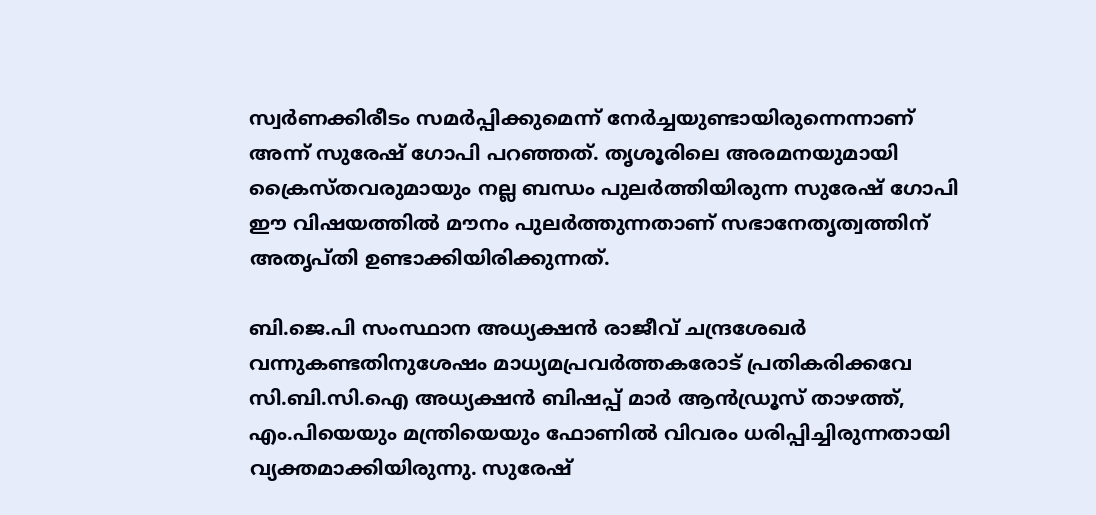സ്വർണക്കിരീടം സമര്‍പ്പിക്കുമെന്ന് നേര്‍ച്ചയുണ്ടായിരുന്നെന്നാണ് അന്ന് സുരേഷ്‌ ഗോപി പറഞ്ഞത്. തൃശൂരിലെ അരമനയുമായി ക്രൈസ്തവരുമായും നല്ല ബന്ധം പുലർത്തിയിരുന്ന സുരേഷ് ഗോപി ഈ വിഷയത്തിൽ മൗനം പുലർത്തുന്നതാണ് സഭാനേതൃത്വത്തിന് അതൃപ്തി ഉണ്ടാക്കിയിരിക്കുന്നത്.

ബി.ജെ.പി സംസ്ഥാന അധ്യക്ഷൻ രാജീവ് ചന്ദ്രശേഖർ വന്നുകണ്ടതിനുശേഷം മാധ്യമപ്രവർത്തകരോട് പ്രതികരിക്കവേ സി.ബി.സി.ഐ അധ്യക്ഷൻ ബിഷപ്പ് മാർ ആൻഡ്രൂസ് താഴത്ത്, എം.പിയെയും മന്ത്രിയെയും ഫോണിൽ വിവരം ധരിപ്പിച്ചിരുന്നതായി വ്യക്തമാക്കിയിരുന്നു. സുരേഷ്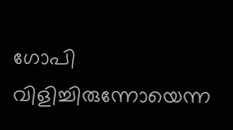ഗോപി വിളിച്ചിരുന്നോയെന്ന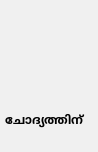ചോദ്യത്തിന്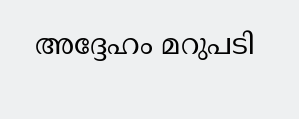അദ്ദേഹം മറുപടി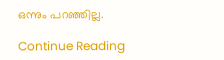ഒന്നും പറഞ്ഞില്ല.

Continue Reading